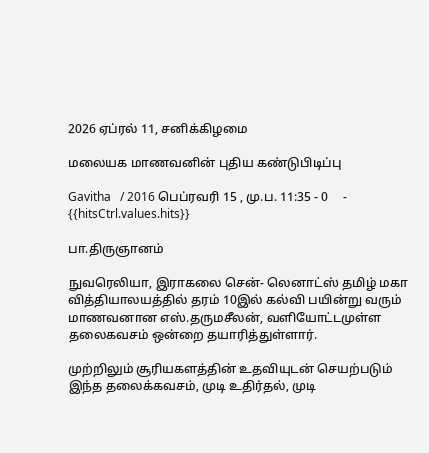2026 ஏப்ரல் 11, சனிக்கிழமை

மலையக மாணவனின் புதிய கண்டுபிடிப்பு

Gavitha   / 2016 பெப்ரவரி 15 , மு.ப. 11:35 - 0     - {{hitsCtrl.values.hits}}

பா.திருஞானம்

நுவரெலியா, இராகலை சென்- லெனாட்ஸ் தமிழ் மகா வித்தியாலயத்தில் தரம் 10இல் கல்வி பயின்று வரும் மாணவனான எஸ்.தருமசீலன், வளியோட்டமுள்ள தலைகவசம் ஒன்றை தயாரித்துள்ளார்.

முற்றிலும் சூரியகளத்தின் உதவியுடன் செயற்படும் இந்த தலைக்கவசம், முடி உதிர்தல், முடி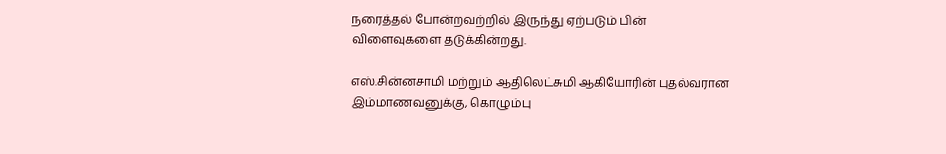நரைத்தல் போன்றவற்றில் இருந்து ஏற்படும் பின் விளைவுகளை தடுக்கின்றது.

எஸ்.சின்னசாமி மற்றும் ஆதிலெட்சுமி ஆகியோரின் புதல்வரான இம்மாணவனுக்கு, கொழும்பு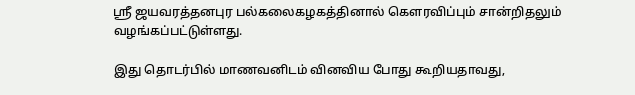ஸ்ரீ ஜயவரத்தனபுர பல்கலைகழகத்தினால் கௌரவிப்பும் சான்றிதலும் வழங்கப்பட்டுள்ளது.

இது தொடர்பில் மாணவனிடம் வினவிய போது கூறியதாவது,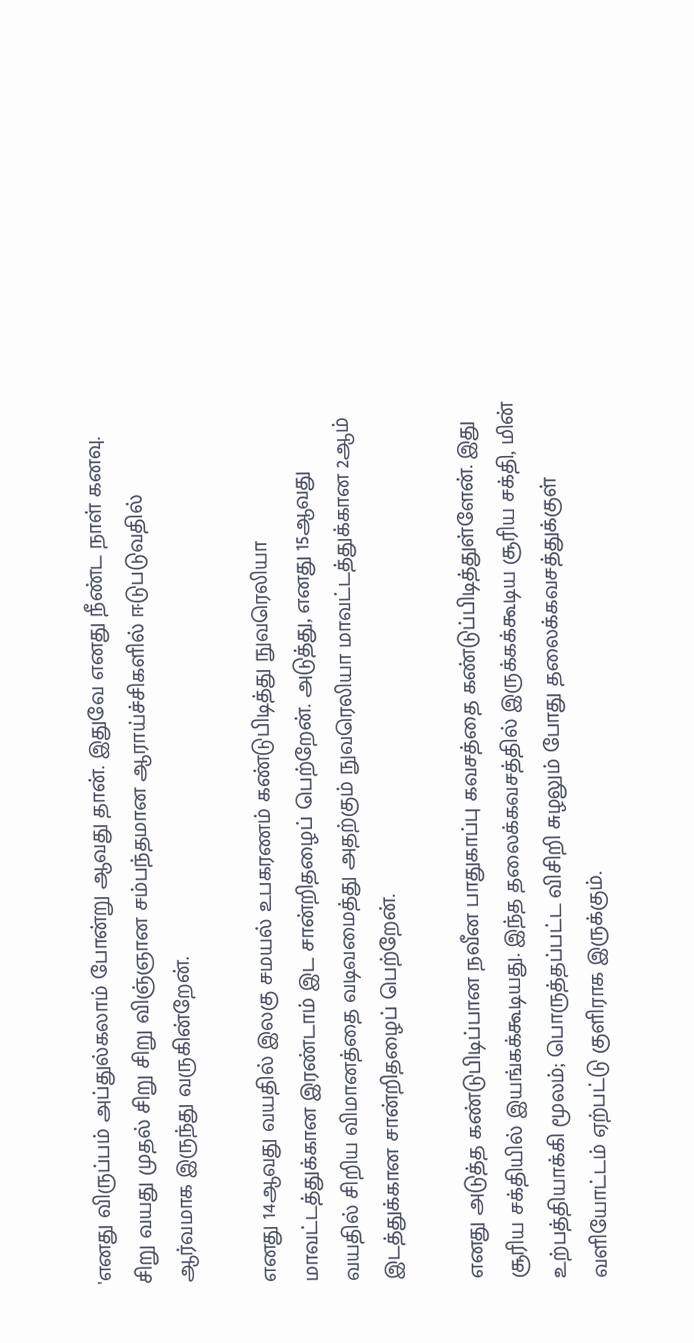'எனது விருப்பம் அப்துல்கலாம் போன்று ஆவது தான். இதுவே எனது நீண்ட நாள் கனவு. சிறு வயது முதல் சிறு சிறு விஞ்ஞான சம்பந்தமான ஆராய்ச்சிகளில் ஈடுபடுவதில் ஆர்வமாக இருந்து வருகின்றேன்.

எனது 14ஆவது வயதில் இலகு சமயல் உபகரணம் கண்டுபிடித்து நுவரெலியா மாவட்டத்துக்கான இரண்டாம் இட சான்றிதழைப் பெற்றேன். அடுத்து, எனது 15ஆவது வயதில் சிறிய விமானத்தை வடிவமைத்து அதற்கும் நுவரெலியா மாவட்டத்துக்கான 2ஆம் இடத்துக்கான சான்றிதழைப் பெற்றேன்.

எனது அடுத்த கண்டுபிடிப்பான நவீன பாதுகாப்பு கவசத்தை கண்டுப்பிடித்துள்ளேன். இது சூரிய சக்தியில் இயங்கக்கூடியது. இந்த தலைக்கவசத்தில் இருக்கக்கூடிய சூரிய சக்தி, மின் உற்பத்தியாக்கி மூலம்; பொருத்தப்பட்ட விசிறி சுழலும் போது தலைக்கவசத்துக்குள் வளியோட்டம் ஏற்பட்டு குளிராக இருக்கும்.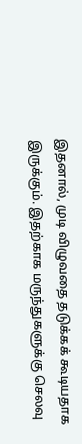இதனால், முடி விழுவதை தடுக்கக் கூடியதாக இருக்கும். இதற்காக மருந்துகளுக்கு செலவு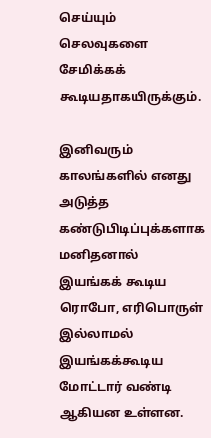செய்யும் செலவுகளை சேமிக்கக் கூடியதாகயிருக்கும்.

இனிவரும் காலங்களில் எனது அடுத்த கண்டுபிடிப்புக்களாக மனிதனால் இயங்கக் கூடிய ரொபோ, எரிபொருள் இல்லாமல் இயங்கக்கூடிய மோட்டார் வண்டி ஆகியன உள்ளன.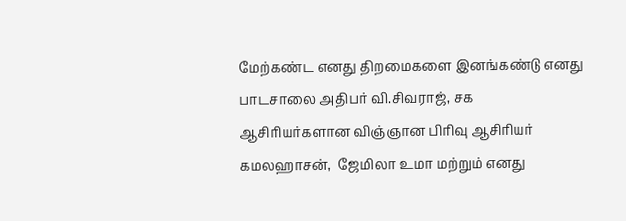மேற்கண்ட எனது திறமைகளை இனங்கண்டு எனது பாடசாலை அதிபர் வி.சிவராஜ், சக ஆசிரியர்களான விஞ்ஞான பிரிவு ஆசிரியர் கமலஹாசன்,  ஜேமிலா உமா மற்றும் எனது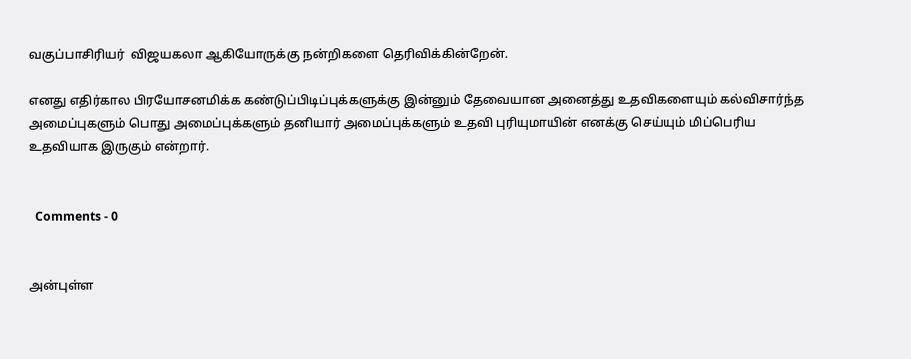வகுப்பாசிரியர்  விஜயகலா ஆகியோருக்கு நன்றிகளை தெரிவிக்கின்றேன்.

எனது எதிர்கால பிரயோசனமிக்க கண்டுப்பிடிப்புக்களுக்கு இன்னும் தேவையான அனைத்து உதவிகளையும் கல்விசார்ந்த அமைப்புகளும் பொது அமைப்புக்களும் தனியார் அமைப்புக்களும் உதவி புரியுமாயின் எனக்கு செய்யும் மிப்பெரிய உதவியாக இருகும் என்றார்.


  Comments - 0


அன்புள்ள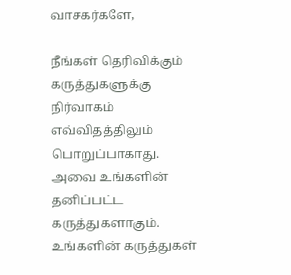வாசகர்களே,

நீங்கள் தெரிவிக்கும் கருத்துகளுக்கு நிர்வாகம் எவ்விதத்திலும் பொறுப்பாகாது. அவை உங்களின் தனிப்பட்ட கருத்துகளாகும். உங்களின் கருத்துகள்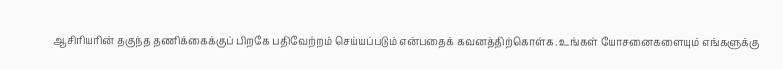ஆசிரியரின் தகுந்த தணிக்கைக்குப் பிறகே பதிவேற்றம் செய்யப்படும் என்பதைக் கவனத்திற்கொள்க. உங்கள் யோசனைகளையும் எங்களுக்கு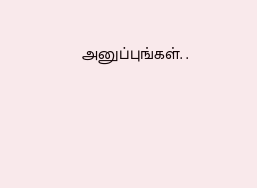அனுப்புங்கள். .